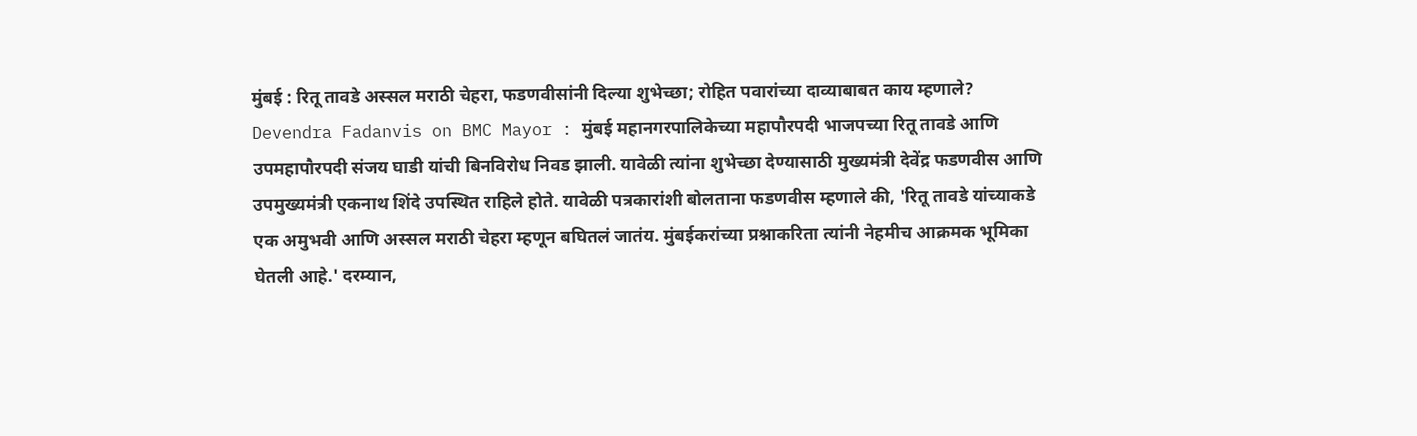मुंबई : रितू तावडे अस्सल मराठी चेहरा, फडणवीसांनी दिल्या शुभेच्छा; रोहित पवारांच्या दाव्याबाबत काय म्हणाले?
Devendra Fadanvis on BMC Mayor : मुंबई महानगरपालिकेच्या महापौरपदी भाजपच्या रितू तावडे आणि उपमहापौरपदी संजय घाडी यांची बिनविरोध निवड झाली. यावेळी त्यांना शुभेच्छा देण्यासाठी मुख्यमंत्री देवेंद्र फडणवीस आणि उपमुख्यमंत्री एकनाथ शिंदे उपस्थित राहिले होते. यावेळी पत्रकारांशी बोलताना फडणवीस म्हणाले की, 'रितू तावडे यांच्याकडे एक अमुभवी आणि अस्सल मराठी चेहरा म्हणून बघितलं जातंय. मुंबईकरांच्या प्रश्नाकरिता त्यांनी नेहमीच आक्रमक भूमिका घेतली आहे.' दरम्यान,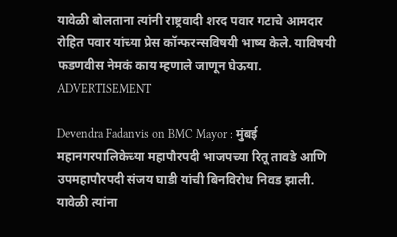यावेळी बोलताना त्यांनी राष्ट्रवादी शरद पवार गटाचे आमदार रोहित पवार यांच्या प्रेस कॉन्फरन्सविषयी भाष्य केले. याविषयी फडणवीस नेमकं काय म्हणाले जाणून घेऊया.
ADVERTISEMENT

Devendra Fadanvis on BMC Mayor : मुंबई महानगरपालिकेच्या महापौरपदी भाजपच्या रितू तावडे आणि उपमहापौरपदी संजय घाडी यांची बिनविरोध निवड झाली. यावेळी त्यांना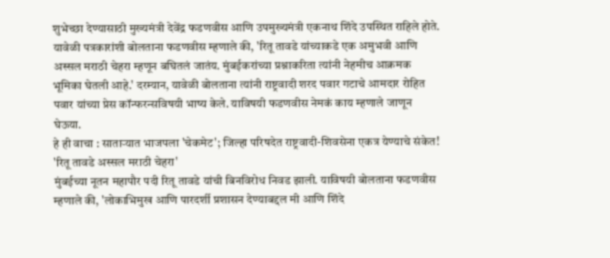शुभेच्छा देण्यासाठी मुख्यमंत्री देवेंद्र फडणवीस आणि उपमुख्यमंत्री एकनाथ शिंदे उपस्थित राहिले होते. यावेळी पत्रकारांशी बोलताना फडणवीस म्हणाले की, 'रितू तावडे यांच्याकडे एक अमुभवी आणि अस्सल मराठी चेहरा म्हणून बघितलं जातंय. मुंबईकरांच्या प्रश्नाकरिता त्यांनी नेहमीच आक्रमक भूमिका घेतली आहे.' दरम्यान, यावेळी बोलताना त्यांनी राष्ट्रवादी शरद पवार गटाचे आमदार रोहित पवार यांच्या प्रेस कॉन्फरन्सविषयी भाष्य केले. याविषयी फडणवीस नेमकं काय म्हणाले जाणून घेऊया.
हे ही वाचा : साताऱ्यात भाजपला 'चेकमेट'; जिल्हा परिषदेत राष्ट्रवादी-शिवसेना एकत्र येण्याचे संकेत!
'रितू तावडे अस्सल मराठी चेहरा'
मुंबईच्या नूतन महापौर पदी रितू तावडे यांची बिनविरोध निवड झाली. याविषयी बोलताना फडणवीस म्हणाले की, 'लोकाभिमुख आणि पारदर्शी प्रशासन देण्याबद्दल मी आणि शिंदे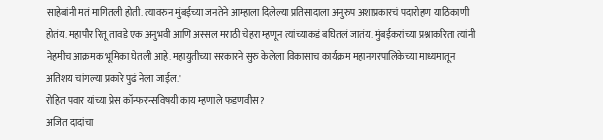साहेबांनी मतं मागितली होती. त्यावरुन मुंबईच्या जनतेने आम्हाला दिलेल्या प्रतिसादाला अनुरुप अशाप्रकारचं पदारोहण याठिकाणी होतंय. महापौर रितू तावडे एक अनुभवी आणि अस्सल मराठी चेहरा म्हणून त्यांच्याकडं बघितलं जातंय. मुंबईकरांच्या प्रश्नाकरिता त्यांनी नेहमीच आक्रमक भूमिका घेतली आहे. महायुतीच्या सरकारने सुरु केलेला विकासाच कार्यक्रम महानगरपालिकेच्या माध्यमातून अतिशय चांगल्या प्रकारे पुढं नेला जाईल.'
रोहित पवार यांच्या प्रेस कॉन्फरन्सविषयी काय म्हणाले फडणवीस?
अजित दादांचा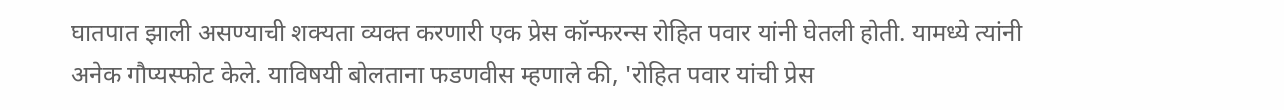घातपात झाली असण्याची शक्यता व्यक्त करणारी एक प्रेस कॉन्फरन्स रोहित पवार यांनी घेतली होती. यामध्ये त्यांनी अनेक गौप्यस्फोट केले. याविषयी बोलताना फडणवीस म्हणाले की, 'रोहित पवार यांची प्रेस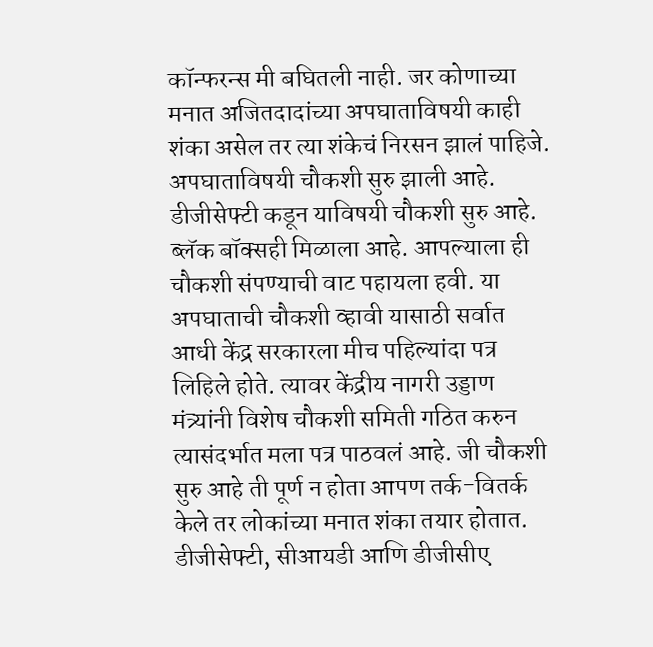कॉन्फरन्स मी बघितली नाही. जर कोणाच्या मनात अजितदादांच्या अपघाताविषयी काही शंका असेल तर त्या शंकेचं निरसन झालं पाहिजे. अपघाताविषयी चौकशी सुरु झाली आहे. डीजीसेफ्टी कडून याविषयी चौकशी सुरु आहे. ब्लॅक बॉक्सही मिळाला आहे. आपल्याला ही चौकशी संपण्याची वाट पहायला हवी. या अपघाताची चौकशी व्हावी यासाठी सर्वात आधी केंद्र सरकारला मीच पहिल्यांदा पत्र लिहिले होते. त्यावर केंद्रीय नागरी उड्डाण मंत्र्यांनी विशेष चौकशी समिती गठित करुन त्यासंदर्भात मला पत्र पाठवलं आहे. जी चौकशी सुरु आहे ती पूर्ण न होता आपण तर्क-वितर्क केले तर लोकांच्या मनात शंका तयार होतात. डीजीसेफ्टी, सीआयडी आणि डीजीसीए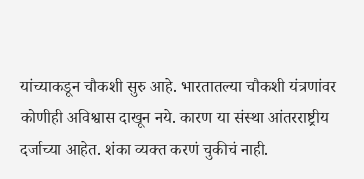यांच्याकडून चौकशी सुरु आहे. भारतातल्या चौकशी यंत्रणांवर कोणीही अविश्वास दाखून नये. कारण या संस्था आंतरराष्ट्रीय दर्जाच्या आहेत. शंका व्यक्त करणं चुकीचं नाही.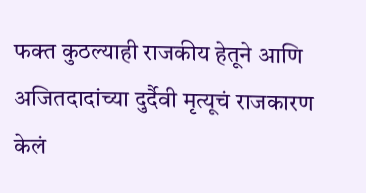फक्त कुठल्याही राजकीय हेतूने आणि अजितदादांच्या दुर्दैवी मृत्यूचं राजकारण केलं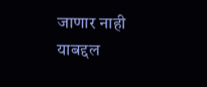जाणार नाही याबद्दल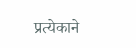प्रत्येकाने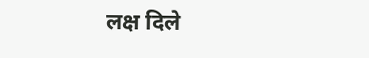लक्ष दिले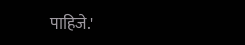पाहिजे.'